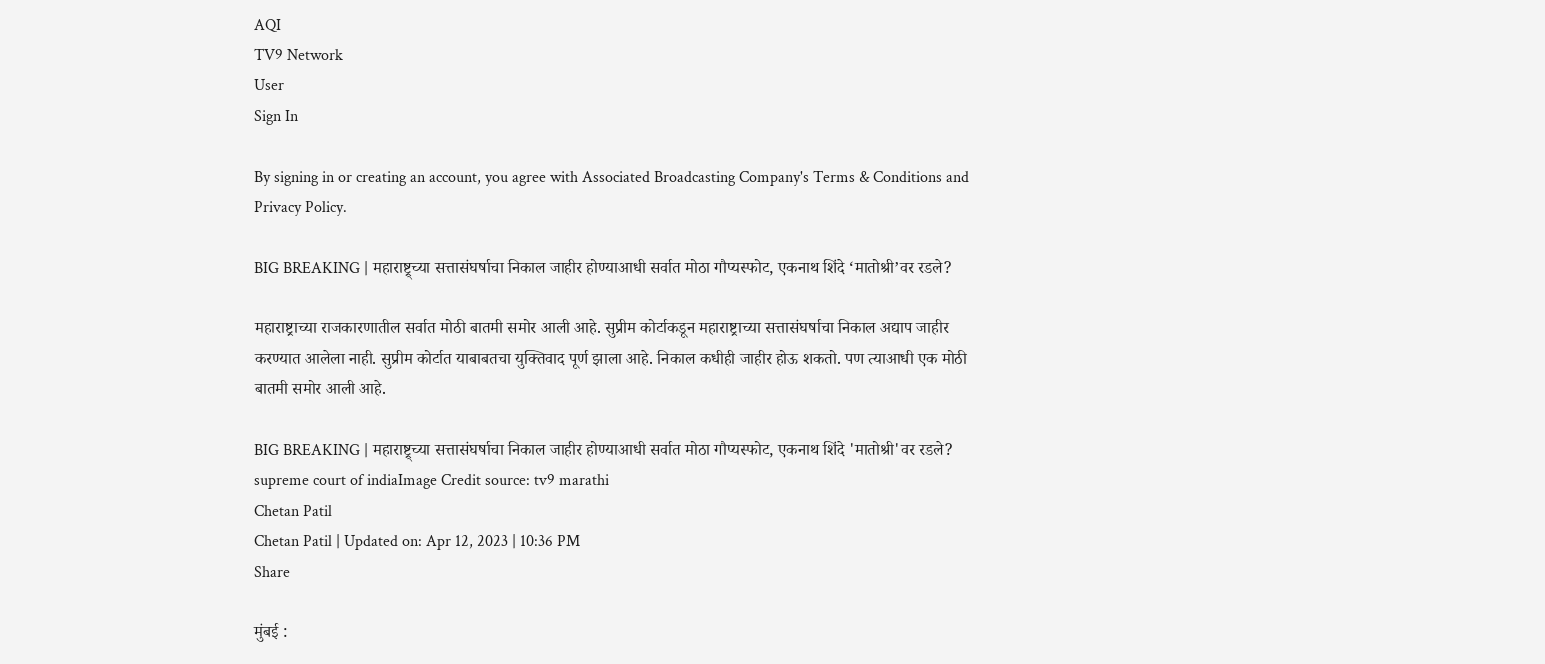AQI
TV9 Network
User
Sign In

By signing in or creating an account, you agree with Associated Broadcasting Company's Terms & Conditions and Privacy Policy.

BIG BREAKING | महाराष्ट्र्च्या सत्तासंघर्षाचा निकाल जाहीर होण्याआधी सर्वात मोठा गौप्यस्फोट, एकनाथ शिंदे ‘मातोश्री’वर रडले?

महाराष्ट्राच्या राजकारणातील सर्वात मोठी बातमी समोर आली आहे. सुप्रीम कोर्टाकडून महाराष्ट्राच्या सत्तासंघर्षाचा निकाल अद्याप जाहीर करण्यात आलेला नाही. सुप्रीम कोर्टात याबाबतचा युक्तिवाद पूर्ण झाला आहे. निकाल कधीही जाहीर होऊ शकतो. पण त्याआधी एक मोठी बातमी समोर आली आहे.

BIG BREAKING | महाराष्ट्र्च्या सत्तासंघर्षाचा निकाल जाहीर होण्याआधी सर्वात मोठा गौप्यस्फोट, एकनाथ शिंदे 'मातोश्री'वर रडले?
supreme court of indiaImage Credit source: tv9 marathi
Chetan Patil
Chetan Patil | Updated on: Apr 12, 2023 | 10:36 PM
Share

मुंबई :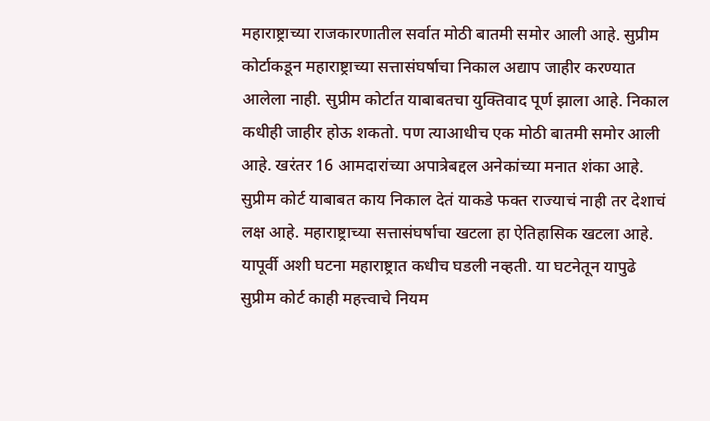महाराष्ट्राच्या राजकारणातील सर्वात मोठी बातमी समोर आली आहे. सुप्रीम कोर्टाकडून महाराष्ट्राच्या सत्तासंघर्षाचा निकाल अद्याप जाहीर करण्यात आलेला नाही. सुप्रीम कोर्टात याबाबतचा युक्तिवाद पूर्ण झाला आहे. निकाल कधीही जाहीर होऊ शकतो. पण त्याआधीच एक मोठी बातमी समोर आली आहे. खरंतर 16 आमदारांच्या अपात्रेबद्दल अनेकांच्या मनात शंका आहे. सुप्रीम कोर्ट याबाबत काय निकाल देतं याकडे फक्त राज्याचं नाही तर देशाचं लक्ष आहे. महाराष्ट्राच्या सत्तासंघर्षाचा खटला हा ऐतिहासिक खटला आहे. यापूर्वी अशी घटना महाराष्ट्रात कधीच घडली नव्हती. या घटनेतून यापुढे सुप्रीम कोर्ट काही महत्त्वाचे नियम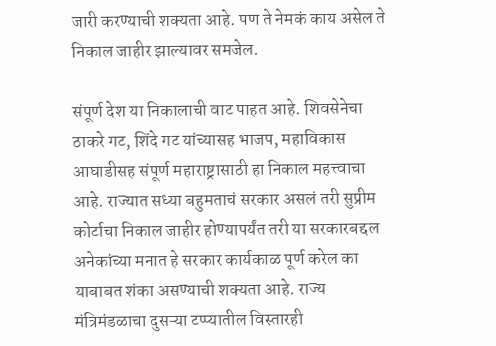जारी करण्याची शक्यता आहे. पण ते नेमकं काय असेल ते निकाल जाहीर झाल्यावर समजेल.

संपूर्ण देश या निकालाची वाट पाहत आहे. शिवसेनेचा ठाकरे गट, शिंदे गट यांच्यासह भाजप, महाविकास आघाडीसह संपूर्ण महाराष्ट्रासाठी हा निकाल महत्त्वाचा आहे. राज्यात सध्या बहुमताचं सरकार असलं तरी सुप्रीम कोर्टाचा निकाल जाहीर होण्यापर्यंत तरी या सरकारबद्दल अनेकांच्या मनात हे सरकार कार्यकाळ पूर्ण करेल का याबाबत शंका असण्याची शक्यता आहे. राज्य मंत्रिमंडळाचा दुसऱ्या टप्प्यातील विस्तारही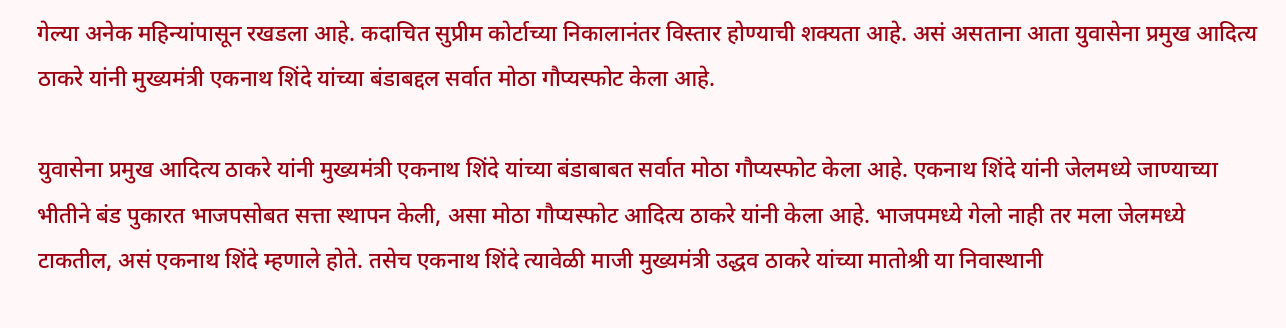गेल्या अनेक महिन्यांपासून रखडला आहे. कदाचित सुप्रीम कोर्टाच्या निकालानंतर विस्तार होण्याची शक्यता आहे. असं असताना आता युवासेना प्रमुख आदित्य ठाकरे यांनी मुख्यमंत्री एकनाथ शिंदे यांच्या बंडाबद्दल सर्वात मोठा गौप्यस्फोट केला आहे.

युवासेना प्रमुख आदित्य ठाकरे यांनी मुख्यमंत्री एकनाथ शिंदे यांच्या बंडाबाबत सर्वात मोठा गौप्यस्फोट केला आहे. एकनाथ शिंदे यांनी जेलमध्ये जाण्याच्या भीतीने बंड पुकारत भाजपसोबत सत्ता स्थापन केली, असा मोठा गौप्यस्फोट आदित्य ठाकरे यांनी केला आहे. भाजपमध्ये गेलो नाही तर मला जेलमध्ये टाकतील, असं एकनाथ शिंदे म्हणाले होते. तसेच एकनाथ शिंदे त्यावेळी माजी मुख्यमंत्री उद्धव ठाकरे यांच्या मातोश्री या निवास्थानी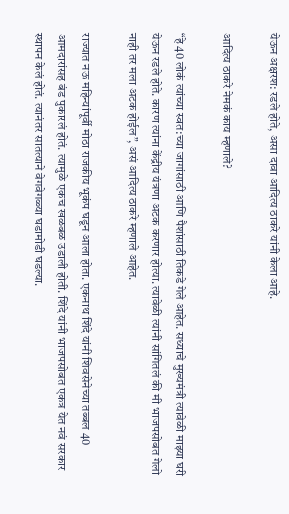येऊन अक्षरश: रडले होते, असा दावा आदित्य ठाकरे यांनी केला आहे.

आदित्य ठाकरे नेमकं काय म्हणाले?

“हे 40 लोकं त्यांच्या स्वत:च्या जागांसाठी आणि पैशांसाठी तिकडे गेले आहेत. सध्याचे मुख्यमंत्री त्यावेळी माझ्या घरी येऊन रडले होते. कारण त्यांना केंद्रीय यंत्रणा अटक करणार होत्या. त्यावेळी त्यांनी सांगितलं की मी भाजपसोबत गेलो नाही तर मला अटक होईल”, असं आदित्य ठाकरे म्हणाले आहेत.

राज्यात नऊ महिन्यांपूर्वी मोठा राजकीय भूकंप घडून आला होता. एकनाथ शिंदे यांनी शिवसेनेच्या तब्बल 40 आमदारांसह बंड पुकारलं होतं. त्यामुळे एकच खळबळ उडाली होती. शिंदे यांनी भाजपसोबत एकत्र येत नवं सरकार स्थापन केलं होतं. त्यानंतर सातत्याने वेगवेगळ्या घडामोडी घडल्या.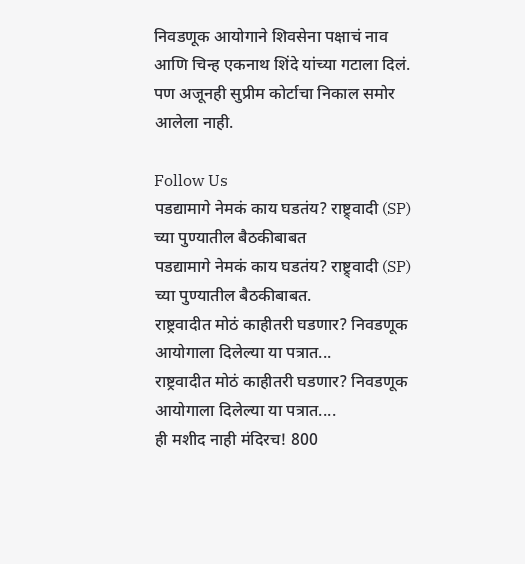निवडणूक आयोगाने शिवसेना पक्षाचं नाव आणि चिन्ह एकनाथ शिंदे यांच्या गटाला दिलं. पण अजूनही सुप्रीम कोर्टाचा निकाल समोर आलेला नाही.

Follow Us
पडद्यामागे नेमकं काय घडतंय? राष्ट्र्वादी (SP) च्या पुण्यातील बैठकीबाबत
पडद्यामागे नेमकं काय घडतंय? राष्ट्र्वादी (SP) च्या पुण्यातील बैठकीबाबत.
राष्ट्रवादीत मोठं काहीतरी घडणार? निवडणूक आयोगाला दिलेल्या या पत्रात...
राष्ट्रवादीत मोठं काहीतरी घडणार? निवडणूक आयोगाला दिलेल्या या पत्रात....
ही मशीद नाही मंदिरच! 800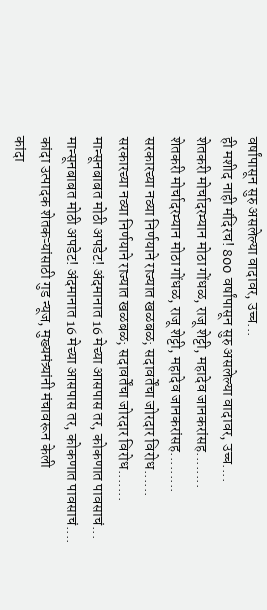वर्षांपासून सुरु असलेल्या वादावर, उच्च...
ही मशीद नाही मंदिरच! 800 वर्षांपासून सुरु असलेल्या वादावर, उच्च....
शेतकरी मोर्चादरम्यान मोठा गोंधळ, राजू शेट्टी, महादेव जानकरांसह........
शेतकरी मोर्चादरम्यान मोठा गोंधळ, राजू शेट्टी, महादेव जानकरांसह.........
सरकारच्या नव्या निर्णयाने राज्यात खळबळ; सदावर्तेंचा जोरदार विरोध......
सरकारच्या नव्या निर्णयाने राज्यात खळबळ; सदावर्तेंचा जोरदार विरोध.......
मान्सूनबाबत मोठी अपडेट! अंदमानात 16 मेच्या आसपास तर, कोकणात पावसाचं...
मान्सूनबाबत मोठी अपडेट! अंदमानात 16 मेच्या आसपास तर, कोकणात पावसाचं....
कांदा उत्पादक शेतकऱ्यांसाठी गुड न्यूज, मुख्यमंत्र्यांनी मंचावरून केली
कांदा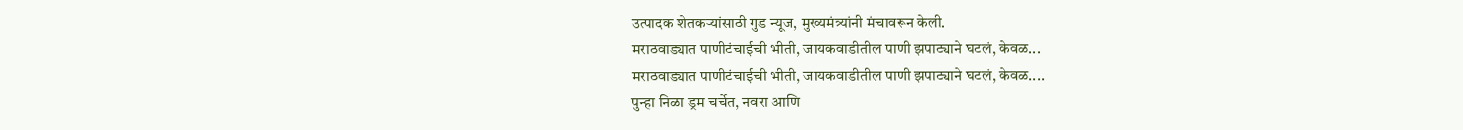उत्पादक शेतकऱ्यांसाठी गुड न्यूज, मुख्यमंत्र्यांनी मंचावरून केली.
मराठवाड्यात पाणीटंचाईची भीती, जायकवाडीतील पाणी झपाट्याने घटलं, केवळ...
मराठवाड्यात पाणीटंचाईची भीती, जायकवाडीतील पाणी झपाट्याने घटलं, केवळ....
पुन्हा निळा ड्रम चर्चेत, नवरा आणि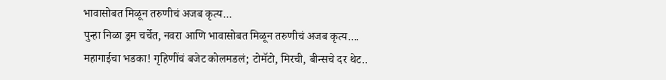भावासोबत मिळून तरुणीचं अजब कृत्य...
पुन्हा निळा ड्रम चर्चेत, नवरा आणि भावासोबत मिळून तरुणीचं अजब कृत्य....
महागाईचा भडका! गृहिणींचं बजेट कोलमडलं; टोमॅटो, मिरची, बीन्सचे दर थेट..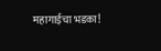महागाईचा भडका!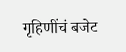गृहिणींचं बजेट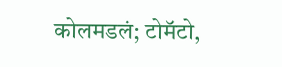कोलमडलं; टोमॅटो,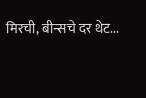मिरची, बीन्सचे दर थेट...